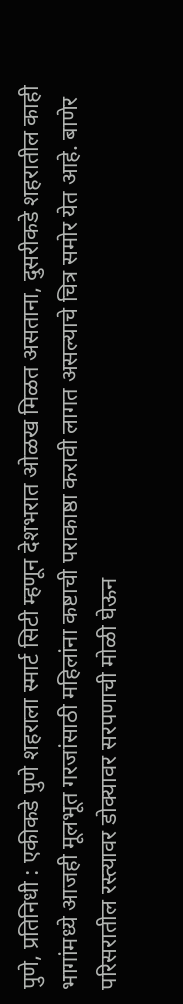पुणे, प्रतिनिधी : एकीकडे पुणे शहराला स्मार्ट सिटी म्हणून देशभरात ओळख मिळत असताना, दुसरीकडे शहरातील काही भागांमध्ये आजही मूलभूत गरजांसाठी महिलांना कष्टाची पराकाष्ठा करावी लागत असल्याचे चित्र समोर येत आहे. बाणेर परिसरातील रस्त्यावर डोक्यावर सरपणाची मोळी घेऊन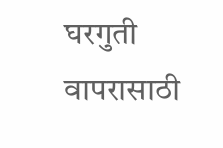घरगुती वापरासाठी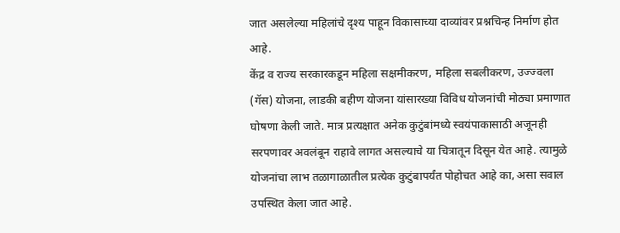जात असलेल्या महिलांचे दृश्य पाहून विकासाच्या दाव्यांवर प्रश्नचिन्ह निर्माण होत आहे.
केंद्र व राज्य सरकारकडून महिला सक्षमीकरण, महिला सबलीकरण, उज्ज्वला (गॅस) योजना, लाडकी बहीण योजना यांसारख्या विविध योजनांची मोठ्या प्रमाणात घोषणा केली जाते. मात्र प्रत्यक्षात अनेक कुटुंबांमध्ये स्वयंपाकासाठी अजूनही सरपणावर अवलंबून राहावे लागत असल्याचे या चित्रातून दिसून येत आहे. त्यामुळे योजनांचा लाभ तळागाळातील प्रत्येक कुटुंबापर्यंत पोहोचत आहे का, असा सवाल उपस्थित केला जात आहे.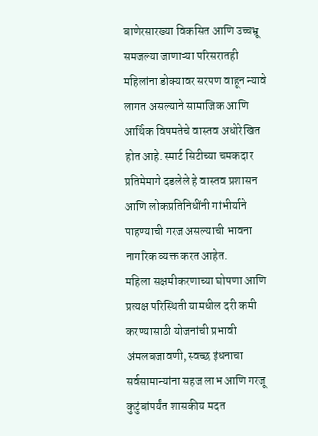बाणेरसारख्या विकसित आणि उच्चभ्रू समजल्या जाणाऱ्या परिसरातही महिलांना डोक्यावर सरपण वाहून न्यावे लागत असल्याने सामाजिक आणि आर्थिक विषमतेचे वास्तव अधोरेखित होत आहे. स्मार्ट सिटीच्या चमकदार प्रतिमेमागे दडलेले हे वास्तव प्रशासन आणि लोकप्रतिनिधींनी गांभीर्याने पाहण्याची गरज असल्याची भावना नागरिक व्यक्त करत आहेत.
महिला सक्षमीकरणाच्या घोषणा आणि प्रत्यक्ष परिस्थिती यामधील दरी कमी करण्यासाठी योजनांची प्रभावी अंमलबजावणी, स्वच्छ इंधनाचा सर्वसामान्यांना सहज लाभ आणि गरजू कुटुंबांपर्यंत शासकीय मदत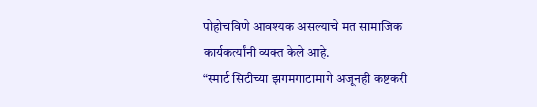पोहोचविणे आवश्यक असल्याचे मत सामाजिक कार्यकर्त्यांनी व्यक्त केले आहे.
“स्मार्ट सिटीच्या झगमगाटामागे अजूनही कष्टकरी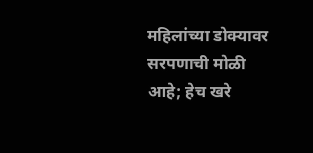महिलांच्या डोक्यावर सरपणाची मोळी आहे; हेच खरे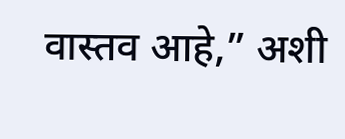वास्तव आहे,” अशी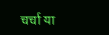चर्चा या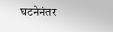घटनेनंतर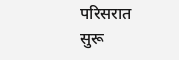परिसरात सुरू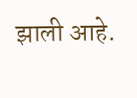झाली आहे.